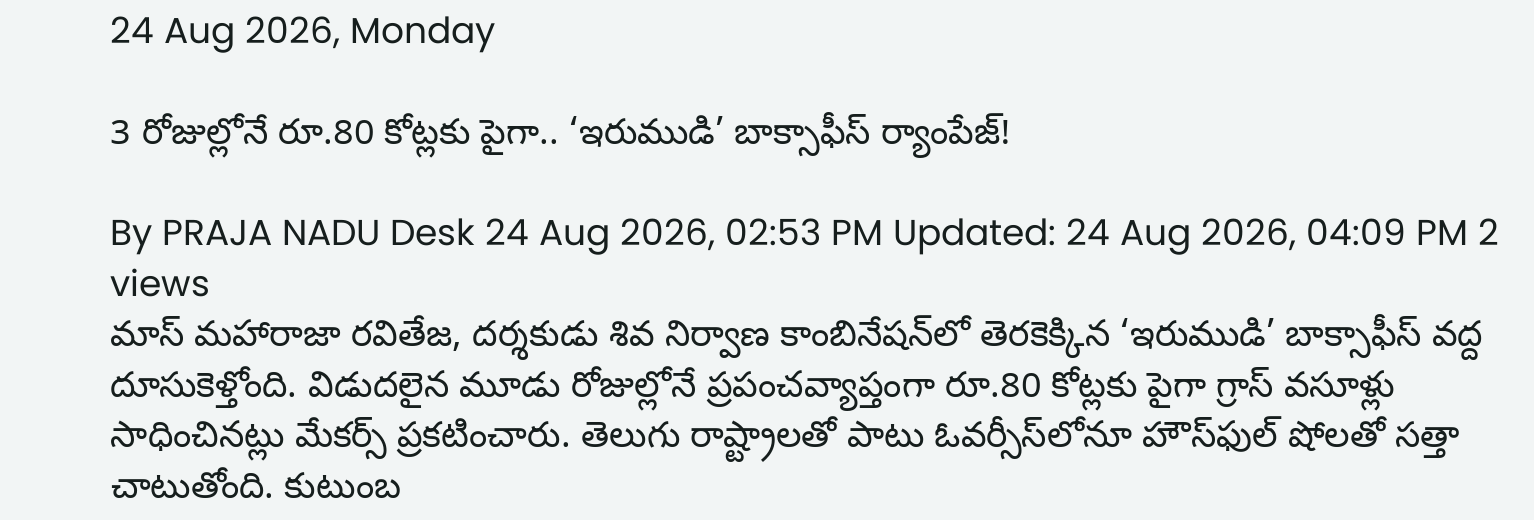24 Aug 2026, Monday

3 రోజుల్లోనే రూ.80 కోట్లకు పైగా.. ‘ఇరుముడి’ బాక్సాఫీస్ ర్యాంపేజ్!

By PRAJA NADU Desk 24 Aug 2026, 02:53 PM Updated: 24 Aug 2026, 04:09 PM 2 views
మాస్ మహారాజా రవితేజ, దర్శకుడు శివ నిర్వాణ కాంబినేషన్‌లో తెరకెక్కిన ‘ఇరుముడి’ బాక్సాఫీస్ వద్ద దూసుకెళ్తోంది. విడుదలైన మూడు రోజుల్లోనే ప్రపంచవ్యాప్తంగా రూ.80 కోట్లకు పైగా గ్రాస్ వసూళ్లు సాధించినట్లు మేకర్స్ ప్రకటించారు. తెలుగు రాష్ట్రాలతో పాటు ఓవర్సీస్‌లోనూ హౌస్‌ఫుల్ షోలతో సత్తా చాటుతోంది. కుటుంబ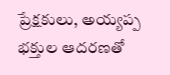ప్రేక్షకులు, అయ్యప్ప భక్తుల ఆదరణతో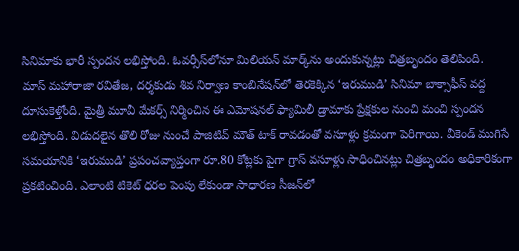సినిమాకు భారీ స్పందన లభిస్తోంది. ఓవర్సీస్‌లోనూ మిలియన్ మార్క్‌ను అందుకున్నట్లు చిత్రబృందం తెలిపింది.
మాస్ మహారాజా రవితేజ, దర్శకుడు శివ నిర్వాణ కాంబినేషన్‌లో తెరకెక్కిన ‘ఇరుముడి’ సినిమా బాక్సాఫీస్ వద్ద దూసుకెళ్తోంది. మైత్రీ మూవీ మేకర్స్ నిర్మించిన ఈ ఎమోషనల్ ఫ్యామిలీ డ్రామాకు ప్రేక్షకుల నుంచి మంచి స్పందన లభిస్తోంది. విడుదలైన తొలి రోజు నుంచే పాజిటివ్ మౌత్ టాక్ రావడంతో వసూళ్లు క్రమంగా పెరిగాయి. వీకెండ్ ముగిసే సమయానికి ‘ఇరుముడి’ ప్రపంచవ్యాప్తంగా రూ.80 కోట్లకు పైగా గ్రాస్ వసూళ్లు సాధించినట్లు చిత్రబృందం అధికారికంగా ప్రకటించింది. ఎలాంటి టికెట్ ధరల పెంపు లేకుండా సాధారణ సీజన్‌లో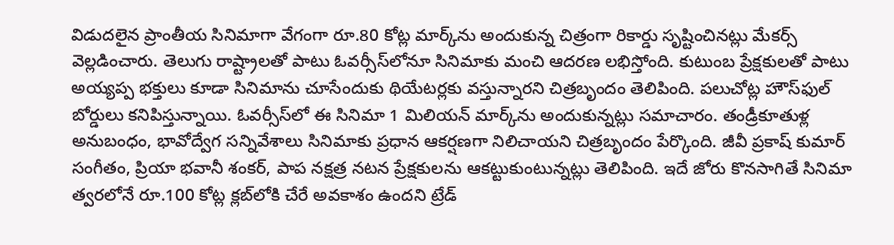విడుదలైన ప్రాంతీయ సినిమాగా వేగంగా రూ.80 కోట్ల మార్క్‌ను అందుకున్న చిత్రంగా రికార్డు సృష్టించినట్లు మేకర్స్ వెల్లడించారు. తెలుగు రాష్ట్రాలతో పాటు ఓవర్సీస్‌లోనూ సినిమాకు మంచి ఆదరణ లభిస్తోంది. కుటుంబ ప్రేక్షకులతో పాటు అయ్యప్ప భక్తులు కూడా సినిమాను చూసేందుకు థియేటర్లకు వస్తున్నారని చిత్రబృందం తెలిపింది. పలుచోట్ల హౌస్‌ఫుల్ బోర్డులు కనిపిస్తున్నాయి. ఓవర్సీస్‌లో ఈ సినిమా 1 మిలియన్ మార్క్‌ను అందుకున్నట్లు సమాచారం. తండ్రీకూతుళ్ల అనుబంధం, భావోద్వేగ సన్నివేశాలు సినిమాకు ప్రధాన ఆకర్షణగా నిలిచాయని చిత్రబృందం పేర్కొంది. జీవీ ప్రకాష్ కుమార్ సంగీతం, ప్రియా భవానీ శంకర్, పాప నక్షత్ర నటన ప్రేక్షకులను ఆకట్టుకుంటున్నట్లు తెలిపింది. ఇదే జోరు కొనసాగితే సినిమా త్వరలోనే రూ.100 కోట్ల క్లబ్‌లోకి చేరే అవకాశం ఉందని ట్రేడ్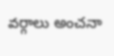వర్గాలు అంచనా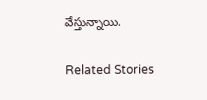వేస్తున్నాయి.

Related Stories